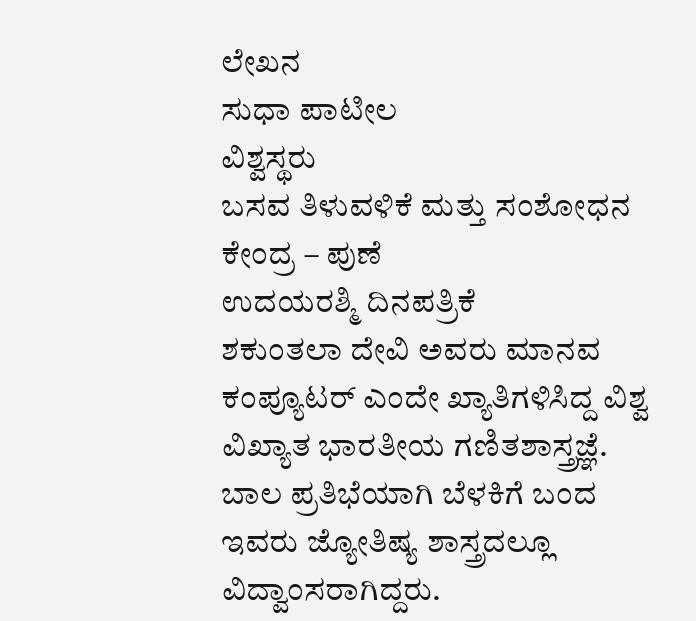ಲೇಖನ
ಸುಧಾ ಪಾಟೀಲ
ವಿಶ್ವಸ್ಥರು
ಬಸವ ತಿಳುವಳಿಕೆ ಮತ್ತು ಸಂಶೋಧನ ಕೇಂದ್ರ – ಪುಣೆ
ಉದಯರಶ್ಮಿ ದಿನಪತ್ರಿಕೆ
ಶಕುಂತಲಾ ದೇವಿ ಅವರು ಮಾನವ ಕಂಪ್ಯೂಟರ್ ಎಂದೇ ಖ್ಯಾತಿಗಳಿಸಿದ್ದ ವಿಶ್ವ ವಿಖ್ಯಾತ ಭಾರತೀಯ ಗಣಿತಶಾಸ್ತ್ರಜ್ಞೆ. ಬಾಲ ಪ್ರತಿಭೆಯಾಗಿ ಬೆಳಕಿಗೆ ಬಂದ ಇವರು ಜ್ಯೋತಿಷ್ಯ ಶಾಸ್ತ್ರದಲ್ಲೂ ವಿದ್ವಾಂಸರಾಗಿದ್ದರು.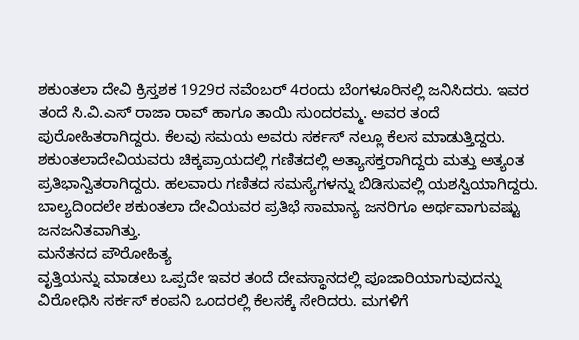ಶಕುಂತಲಾ ದೇವಿ ಕ್ರಿಸ್ತಶಕ 1929ರ ನವೆಂಬರ್ 4ರಂದು ಬೆಂಗಳೂರಿನಲ್ಲಿ ಜನಿಸಿದರು. ಇವರ ತಂದೆ ಸಿ.ವಿ.ಎಸ್ ರಾಜಾ ರಾವ್ ಹಾಗೂ ತಾಯಿ ಸುಂದರಮ್ಮ. ಅವರ ತಂದೆ ಪುರೋಹಿತರಾಗಿದ್ದರು. ಕೆಲವು ಸಮಯ ಅವರು ಸರ್ಕಸ್ ನಲ್ಲೂ ಕೆಲಸ ಮಾಡುತ್ತಿದ್ದರು. ಶಕುಂತಲಾದೇವಿಯವರು ಚಿಕ್ಕಪ್ರಾಯದಲ್ಲಿ ಗಣಿತದಲ್ಲಿ ಅತ್ಯಾಸಕ್ತರಾಗಿದ್ದರು ಮತ್ತು ಅತ್ಯಂತ ಪ್ರತಿಭಾನ್ವಿತರಾಗಿದ್ದರು. ಹಲವಾರು ಗಣಿತದ ಸಮಸ್ಯೆಗಳನ್ನು ಬಿಡಿಸುವಲ್ಲಿ ಯಶಸ್ವಿಯಾಗಿದ್ದರು. ಬಾಲ್ಯದಿಂದಲೇ ಶಕುಂತಲಾ ದೇವಿಯವರ ಪ್ರತಿಭೆ ಸಾಮಾನ್ಯ ಜನರಿಗೂ ಅರ್ಥವಾಗುವಷ್ಟು ಜನಜನಿತವಾಗಿತ್ತು.
ಮನೆತನದ ಪೌರೋಹಿತ್ಯ
ವೃತ್ತಿಯನ್ನು ಮಾಡಲು ಒಪ್ಪದೇ ಇವರ ತಂದೆ ದೇವಸ್ಥಾನದಲ್ಲಿ ಪೂಜಾರಿಯಾಗುವುದನ್ನು ವಿರೋಧಿಸಿ ಸರ್ಕಸ್ ಕಂಪನಿ ಒಂದರಲ್ಲಿ ಕೆಲಸಕ್ಕೆ ಸೇರಿದರು. ಮಗಳಿಗೆ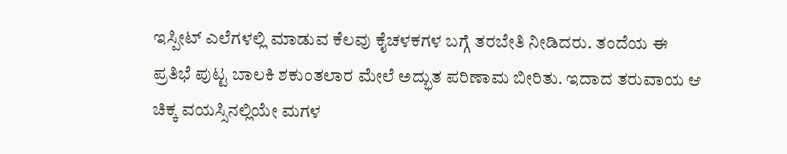ಇಸ್ಪೀಟ್ ಎಲೆಗಳಲ್ಲಿ ಮಾಡುವ ಕೆಲವು ಕೈಚಳಕಗಳ ಬಗ್ಗೆ ತರಬೇತಿ ನೀಡಿದರು. ತಂದೆಯ ಈ ಪ್ರತಿಭೆ ಪುಟ್ಟ ಬಾಲಕಿ ಶಕುಂತಲಾರ ಮೇಲೆ ಅದ್ಭುತ ಪರಿಣಾಮ ಬೀರಿತು. ಇದಾದ ತರುವಾಯ ಆ ಚಿಕ್ಕ ವಯಸ್ಸಿನಲ್ಲಿಯೇ ಮಗಳ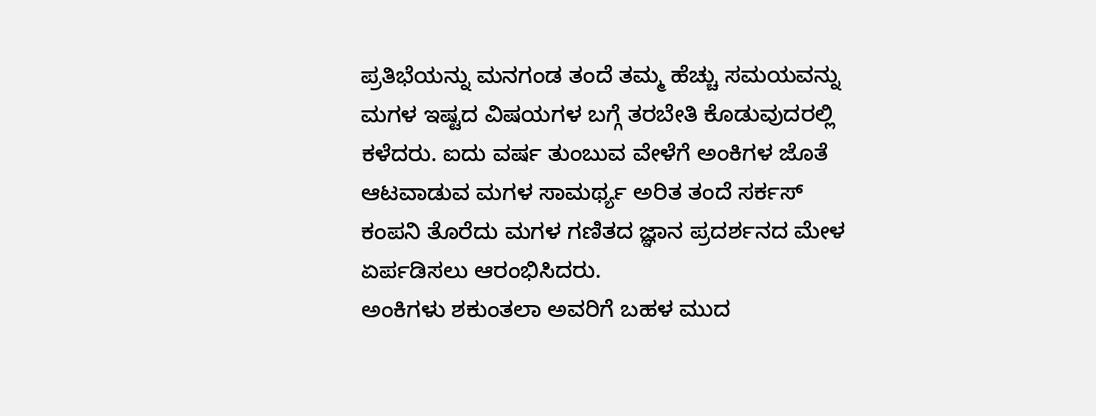ಪ್ರತಿಭೆಯನ್ನು ಮನಗಂಡ ತಂದೆ ತಮ್ಮ ಹೆಚ್ಚು ಸಮಯವನ್ನು ಮಗಳ ಇಷ್ಟದ ವಿಷಯಗಳ ಬಗ್ಗೆ ತರಬೇತಿ ಕೊಡುವುದರಲ್ಲಿ ಕಳೆದರು. ಐದು ವರ್ಷ ತುಂಬುವ ವೇಳೆಗೆ ಅಂಕಿಗಳ ಜೊತೆ ಆಟವಾಡುವ ಮಗಳ ಸಾಮರ್ಥ್ಯ ಅರಿತ ತಂದೆ ಸರ್ಕಸ್ ಕಂಪನಿ ತೊರೆದು ಮಗಳ ಗಣಿತದ ಜ್ಞಾನ ಪ್ರದರ್ಶನದ ಮೇಳ ಏರ್ಪಡಿಸಲು ಆರಂಭಿಸಿದರು.
ಅಂಕಿಗಳು ಶಕುಂತಲಾ ಅವರಿಗೆ ಬಹಳ ಮುದ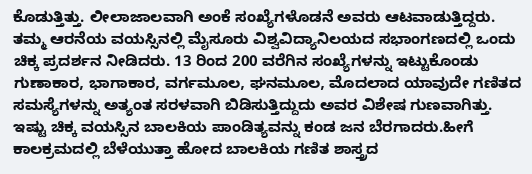ಕೊಡುತ್ತಿತ್ತು. ಲೀಲಾಜಾಲವಾಗಿ ಅಂಕೆ ಸಂಖ್ಯೆಗಳೊಡನೆ ಅವರು ಆಟವಾಡುತ್ತಿದ್ದರು. ತಮ್ಮ ಆರನೆಯ ವಯಸ್ಸಿನಲ್ಲಿ ಮೈಸೂರು ವಿಶ್ವವಿದ್ಯಾನಿಲಯದ ಸಭಾಂಗಣದಲ್ಲಿ ಒಂದು ಚಿಕ್ಕ ಪ್ರದರ್ಶನ ನೀಡಿದರು. 13 ರಿಂದ 200 ವರೆಗಿನ ಸಂಖ್ಯೆಗಳನ್ನು ಇಟ್ಟುಕೊಂಡು ಗುಣಾಕಾರ, ಭಾಗಾಕಾರ, ವರ್ಗಮೂಲ, ಘನಮೂಲ, ಮೊದಲಾದ ಯಾವುದೇ ಗಣಿತದ ಸಮಸ್ಯೆಗಳನ್ನು ಅತ್ಯಂತ ಸರಳವಾಗಿ ಬಿಡಿಸುತ್ತಿದ್ದುದು ಅವರ ವಿಶೇಷ ಗುಣವಾಗಿತ್ತು. ಇಷ್ಟು ಚಿಕ್ಕ ವಯಸ್ಸಿನ ಬಾಲಕಿಯ ಪಾಂಡಿತ್ಯವನ್ನು ಕಂಡ ಜನ ಬೆರಗಾದರು.ಹೀಗೆ ಕಾಲಕ್ರಮದಲ್ಲಿ ಬೆಳೆಯುತ್ತಾ ಹೋದ ಬಾಲಕಿಯ ಗಣಿತ ಶಾಸ್ತ್ರದ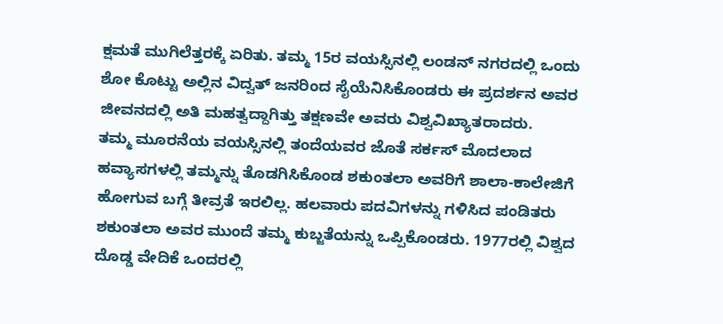ಕ್ಷಮತೆ ಮುಗಿಲೆತ್ತರಕ್ಕೆ ಏರಿತು. ತಮ್ಮ 15ರ ವಯಸ್ಸಿನಲ್ಲಿ ಲಂಡನ್ ನಗರದಲ್ಲಿ ಒಂದು ಶೋ ಕೊಟ್ಟು ಅಲ್ಲಿನ ವಿದ್ವತ್ ಜನರಿಂದ ಸೈಯೆನಿಸಿಕೊಂಡರು ಈ ಪ್ರದರ್ಶನ ಅವರ ಜೀವನದಲ್ಲಿ ಅತಿ ಮಹತ್ವದ್ದಾಗಿತ್ತು ತಕ್ಷಣವೇ ಅವರು ವಿಶ್ವವಿಖ್ಯಾತರಾದರು.
ತಮ್ಮ ಮೂರನೆಯ ವಯಸ್ಸಿನಲ್ಲಿ ತಂದೆಯವರ ಜೊತೆ ಸರ್ಕಸ್ ಮೊದಲಾದ ಹವ್ಯಾಸಗಳಲ್ಲಿ ತಮ್ಮನ್ನು ತೊಡಗಿಸಿಕೊಂಡ ಶಕುಂತಲಾ ಅವರಿಗೆ ಶಾಲಾ-ಕಾಲೇಜಿಗೆ ಹೋಗುವ ಬಗ್ಗೆ ತೀವ್ರತೆ ಇರಲಿಲ್ಲ. ಹಲವಾರು ಪದವಿಗಳನ್ನು ಗಳಿಸಿದ ಪಂಡಿತರು ಶಕುಂತಲಾ ಅವರ ಮುಂದೆ ತಮ್ಮ ಕುಬ್ಜತೆಯನ್ನು ಒಪ್ಪಿಕೊಂಡರು. 1977ರಲ್ಲಿ ವಿಶ್ವದ ದೊಡ್ಡ ವೇದಿಕೆ ಒಂದರಲ್ಲಿ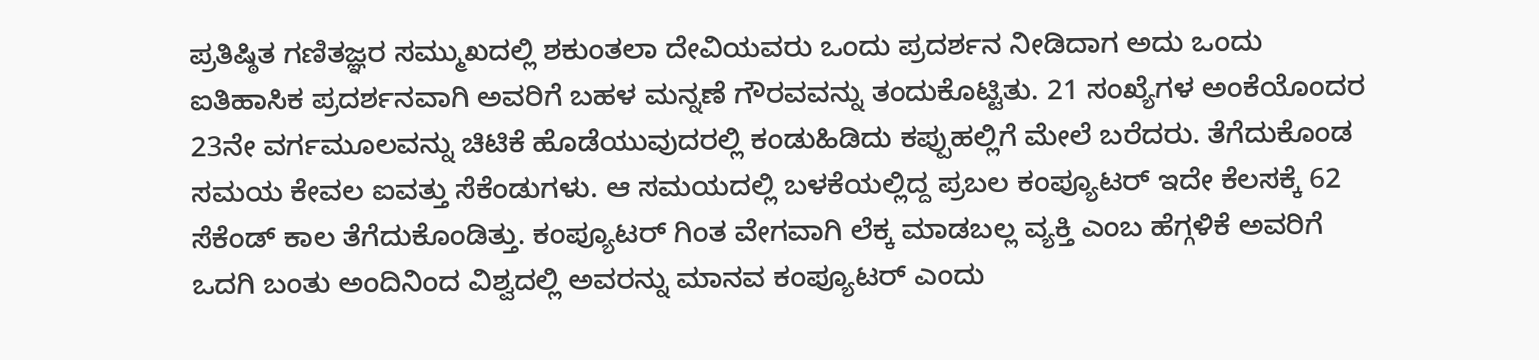ಪ್ರತಿಷ್ಠಿತ ಗಣಿತಜ್ಞರ ಸಮ್ಮುಖದಲ್ಲಿ ಶಕುಂತಲಾ ದೇವಿಯವರು ಒಂದು ಪ್ರದರ್ಶನ ನೀಡಿದಾಗ ಅದು ಒಂದು ಐತಿಹಾಸಿಕ ಪ್ರದರ್ಶನವಾಗಿ ಅವರಿಗೆ ಬಹಳ ಮನ್ನಣೆ ಗೌರವವನ್ನು ತಂದುಕೊಟ್ಟಿತು. 21 ಸಂಖ್ಯೆಗಳ ಅಂಕೆಯೊಂದರ 23ನೇ ವರ್ಗಮೂಲವನ್ನು ಚಿಟಿಕೆ ಹೊಡೆಯುವುದರಲ್ಲಿ ಕಂಡುಹಿಡಿದು ಕಪ್ಪುಹಲ್ಲಿಗೆ ಮೇಲೆ ಬರೆದರು. ತೆಗೆದುಕೊಂಡ ಸಮಯ ಕೇವಲ ಐವತ್ತು ಸೆಕೆಂಡುಗಳು. ಆ ಸಮಯದಲ್ಲಿ ಬಳಕೆಯಲ್ಲಿದ್ದ ಪ್ರಬಲ ಕಂಪ್ಯೂಟರ್ ಇದೇ ಕೆಲಸಕ್ಕೆ 62 ಸೆಕೆಂಡ್ ಕಾಲ ತೆಗೆದುಕೊಂಡಿತ್ತು. ಕಂಪ್ಯೂಟರ್ ಗಿಂತ ವೇಗವಾಗಿ ಲೆಕ್ಕ ಮಾಡಬಲ್ಲ ವ್ಯಕ್ತಿ ಎಂಬ ಹೆಗ್ಗಳಿಕೆ ಅವರಿಗೆ ಒದಗಿ ಬಂತು ಅಂದಿನಿಂದ ವಿಶ್ವದಲ್ಲಿ ಅವರನ್ನು ಮಾನವ ಕಂಪ್ಯೂಟರ್ ಎಂದು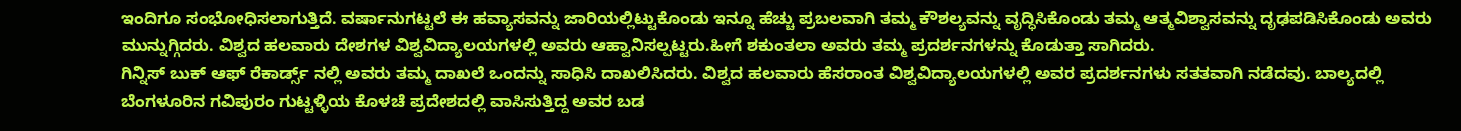ಇಂದಿಗೂ ಸಂಭೋಧಿಸಲಾಗುತ್ತಿದೆ. ವರ್ಷಾನುಗಟ್ಟಲೆ ಈ ಹವ್ಯಾಸವನ್ನು ಜಾರಿಯಲ್ಲಿಟ್ಟುಕೊಂಡು ಇನ್ನೂ ಹೆಚ್ಚು ಪ್ರಬಲವಾಗಿ ತಮ್ಮ ಕೌಶಲ್ಯವನ್ನು ವೃದ್ಧಿಸಿಕೊಂಡು ತಮ್ಮ ಆತ್ಮವಿಶ್ವಾಸವನ್ನು ದೃಢಪಡಿಸಿಕೊಂಡು ಅವರು ಮುನ್ನುಗ್ಗಿದರು. ವಿಶ್ವದ ಹಲವಾರು ದೇಶಗಳ ವಿಶ್ವವಿದ್ಯಾಲಯಗಳಲ್ಲಿ ಅವರು ಆಹ್ವಾನಿಸಲ್ಪಟ್ಟರು.ಹೀಗೆ ಶಕುಂತಲಾ ಅವರು ತಮ್ಮ ಪ್ರದರ್ಶನಗಳನ್ನು ಕೊಡುತ್ತಾ ಸಾಗಿದರು.
ಗಿನ್ನಿಸ್ ಬುಕ್ ಆಫ್ ರೆಕಾರ್ಡ್ಸ್ ನಲ್ಲಿ ಅವರು ತಮ್ಮ ದಾಖಲೆ ಒಂದನ್ನು ಸಾಧಿಸಿ ದಾಖಲಿಸಿದರು. ವಿಶ್ವದ ಹಲವಾರು ಹೆಸರಾಂತ ವಿಶ್ವವಿದ್ಯಾಲಯಗಳಲ್ಲಿ ಅವರ ಪ್ರದರ್ಶನಗಳು ಸತತವಾಗಿ ನಡೆದವು. ಬಾಲ್ಯದಲ್ಲಿ ಬೆಂಗಳೂರಿನ ಗವಿಪುರಂ ಗುಟ್ಟಳ್ಳಿಯ ಕೊಳಚೆ ಪ್ರದೇಶದಲ್ಲಿ ವಾಸಿಸುತ್ತಿದ್ದ ಅವರ ಬಡ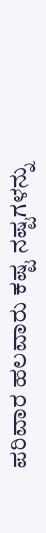ಪರಿವಾರ ಹಲವಾರು ಕಷ್ಟ ನಷ್ಟಗಳನ್ನು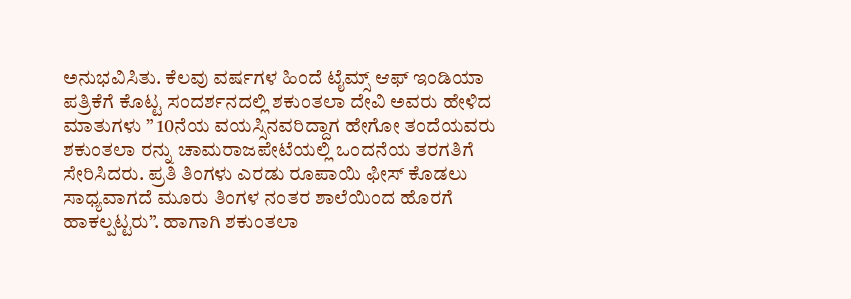ಅನುಭವಿಸಿತು. ಕೆಲವು ವರ್ಷಗಳ ಹಿಂದೆ ಟೈಮ್ಸ್ ಆಫ್ ಇಂಡಿಯಾ ಪತ್ರಿಕೆಗೆ ಕೊಟ್ಟ ಸಂದರ್ಶನದಲ್ಲಿ ಶಕುಂತಲಾ ದೇವಿ ಅವರು ಹೇಳಿದ ಮಾತುಗಳು ” 10ನೆಯ ವಯಸ್ಸಿನವರಿದ್ದಾಗ ಹೇಗೋ ತಂದೆಯವರು ಶಕುಂತಲಾ ರನ್ನು ಚಾಮರಾಜಪೇಟೆಯಲ್ಲಿ ಒಂದನೆಯ ತರಗತಿಗೆ ಸೇರಿಸಿದರು. ಪ್ರತಿ ತಿಂಗಳು ಎರಡು ರೂಪಾಯಿ ಫೀಸ್ ಕೊಡಲು ಸಾಧ್ಯವಾಗದೆ ಮೂರು ತಿಂಗಳ ನಂತರ ಶಾಲೆಯಿಂದ ಹೊರಗೆ ಹಾಕಲ್ಪಟ್ಟರು”. ಹಾಗಾಗಿ ಶಕುಂತಲಾ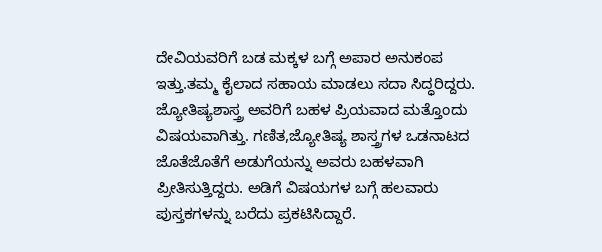ದೇವಿಯವರಿಗೆ ಬಡ ಮಕ್ಕಳ ಬಗ್ಗೆ ಅಪಾರ ಅನುಕಂಪ ಇತ್ತು.ತಮ್ಮ ಕೈಲಾದ ಸಹಾಯ ಮಾಡಲು ಸದಾ ಸಿದ್ಧರಿದ್ದರು.
ಜ್ಯೋತಿಷ್ಯಶಾಸ್ತ್ರ ಅವರಿಗೆ ಬಹಳ ಪ್ರಿಯವಾದ ಮತ್ತೊಂದು ವಿಷಯವಾಗಿತ್ತು. ಗಣಿತ,ಜ್ಯೋತಿಷ್ಯ ಶಾಸ್ತ್ರಗಳ ಒಡನಾಟದ ಜೊತೆಜೊತೆಗೆ ಅಡುಗೆಯನ್ನು ಅವರು ಬಹಳವಾಗಿ ಪ್ರೀತಿಸುತ್ತಿದ್ದರು. ಅಡಿಗೆ ವಿಷಯಗಳ ಬಗ್ಗೆ ಹಲವಾರು ಪುಸ್ತಕಗಳನ್ನು ಬರೆದು ಪ್ರಕಟಿಸಿದ್ದಾರೆ.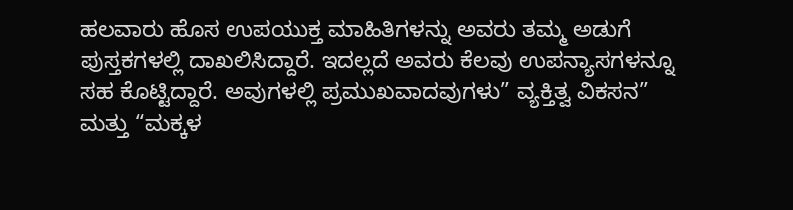ಹಲವಾರು ಹೊಸ ಉಪಯುಕ್ತ ಮಾಹಿತಿಗಳನ್ನು ಅವರು ತಮ್ಮ ಅಡುಗೆ ಪುಸ್ತಕಗಳಲ್ಲಿ ದಾಖಲಿಸಿದ್ದಾರೆ. ಇದಲ್ಲದೆ ಅವರು ಕೆಲವು ಉಪನ್ಯಾಸಗಳನ್ನೂ ಸಹ ಕೊಟ್ಟಿದ್ದಾರೆ. ಅವುಗಳಲ್ಲಿ ಪ್ರಮುಖವಾದವುಗಳು” ವ್ಯಕ್ತಿತ್ವ ವಿಕಸನ” ಮತ್ತು “ಮಕ್ಕಳ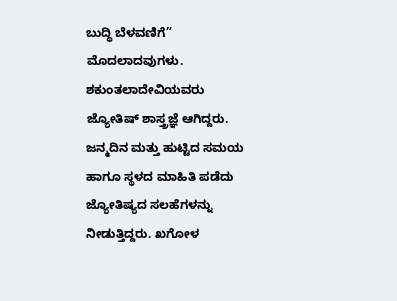ಬುದ್ಧಿ ಬೆಳವಣಿಗೆ” ಮೊದಲಾದವುಗಳು.
ಶಕುಂತಲಾದೇವಿಯವರು ಜ್ಯೋತಿಷ್ ಶಾಸ್ತ್ರಜ್ಞೆ ಆಗಿದ್ದರು. ಜನ್ಮದಿನ ಮತ್ತು ಹುಟ್ಟಿದ ಸಮಯ ಹಾಗೂ ಸ್ಥಳದ ಮಾಹಿತಿ ಪಡೆದು ಜ್ಯೋತಿಷ್ಯದ ಸಲಹೆಗಳನ್ನು ನೀಡುತ್ತಿದ್ದರು. ಖಗೋಳ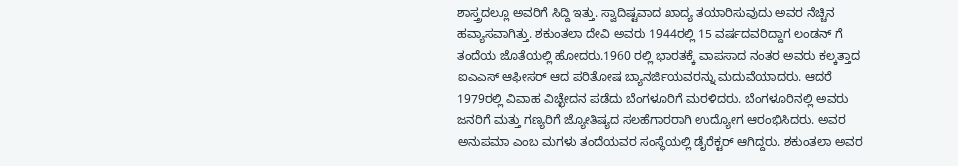ಶಾಸ್ತ್ರದಲ್ಲೂ ಅವರಿಗೆ ಸಿದ್ದಿ ಇತ್ತು. ಸ್ವಾದಿಷ್ಟವಾದ ಖಾದ್ಯ ತಯಾರಿಸುವುದು ಅವರ ನೆಚ್ಚಿನ ಹವ್ಯಾಸವಾಗಿತ್ತು. ಶಕುಂತಲಾ ದೇವಿ ಅವರು 1944ರಲ್ಲಿ 15 ವರ್ಷದವರಿದ್ದಾಗ ಲಂಡನ್ ಗೆ ತಂದೆಯ ಜೊತೆಯಲ್ಲಿ ಹೋದರು.1960 ರಲ್ಲಿ ಭಾರತಕ್ಕೆ ವಾಪಸಾದ ನಂತರ ಅವರು ಕಲ್ಕತ್ತಾದ ಐಎಎಸ್ ಆಫೀಸರ್ ಆದ ಪರಿತೋಷ ಬ್ಯಾನರ್ಜಿಯವರನ್ನು ಮದುವೆಯಾದರು. ಆದರೆ 1979ರಲ್ಲಿ ವಿವಾಹ ವಿಚ್ಛೇದನ ಪಡೆದು ಬೆಂಗಳೂರಿಗೆ ಮರಳಿದರು. ಬೆಂಗಳೂರಿನಲ್ಲಿ ಅವರು ಜನರಿಗೆ ಮತ್ತು ಗಣ್ಯರಿಗೆ ಜ್ಯೋತಿಷ್ಯದ ಸಲಹೆಗಾರರಾಗಿ ಉದ್ಯೋಗ ಆರಂಭಿಸಿದರು. ಅವರ ಅನುಪಮಾ ಎಂಬ ಮಗಳು ತಂದೆಯವರ ಸಂಸ್ಥೆಯಲ್ಲಿ ಡೈರೆಕ್ಟರ್ ಆಗಿದ್ದರು. ಶಕುಂತಲಾ ಅವರ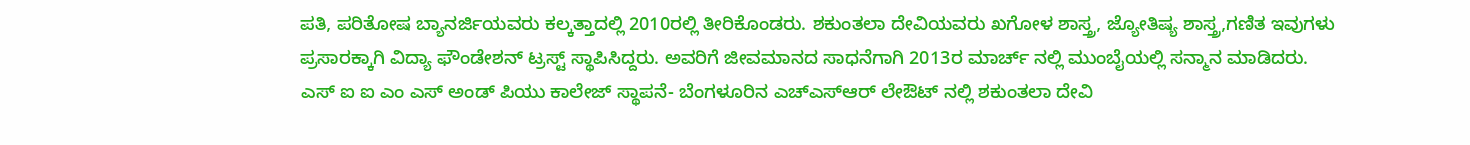ಪತಿ, ಪರಿತೋಷ ಬ್ಯಾನರ್ಜಿಯವರು ಕಲ್ಕತ್ತಾದಲ್ಲಿ 2010ರಲ್ಲಿ ತೀರಿಕೊಂಡರು. ಶಕುಂತಲಾ ದೇವಿಯವರು ಖಗೋಳ ಶಾಸ್ತ್ರ, ಜ್ಯೋತಿಷ್ಯ ಶಾಸ್ತ್ರ,ಗಣಿತ ಇವುಗಳು ಪ್ರಸಾರಕ್ಕಾಗಿ ವಿದ್ಯಾ ಫೌಂಡೇಶನ್ ಟ್ರಸ್ಟ್ ಸ್ಥಾಪಿಸಿದ್ದರು. ಅವರಿಗೆ ಜೀವಮಾನದ ಸಾಧನೆಗಾಗಿ 2013ರ ಮಾರ್ಚ್ ನಲ್ಲಿ ಮುಂಬೈಯಲ್ಲಿ ಸನ್ಮಾನ ಮಾಡಿದರು.
ಎಸ್ ಐ ಐ ಎಂ ಎಸ್ ಅಂಡ್ ಪಿಯು ಕಾಲೇಜ್ ಸ್ಥಾಪನೆ- ಬೆಂಗಳೂರಿನ ಎಚ್ಎಸ್ಆರ್ ಲೇಔಟ್ ನಲ್ಲಿ ಶಕುಂತಲಾ ದೇವಿ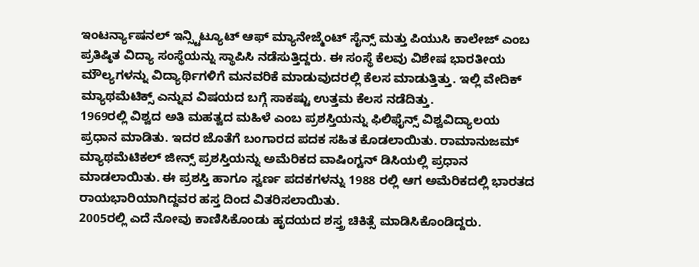ಇಂಟರ್ನ್ಯಾಷನಲ್ ಇನ್ಸ್ಟಿಟ್ಯೂಟ್ ಆಫ್ ಮ್ಯಾನೇಜ್ಮೆಂಟ್ ಸೈನ್ಸ್ ಮತ್ತು ಪಿಯುಸಿ ಕಾಲೇಜ್ ಎಂಬ ಪ್ರತಿಷ್ಠಿತ ವಿದ್ಯಾ ಸಂಸ್ಥೆಯನ್ನು ಸ್ಥಾಪಿಸಿ ನಡೆಸುತ್ತಿದ್ದರು. ಈ ಸಂಸ್ಥೆ ಕೆಲವು ವಿಶೇಷ ಭಾರತೀಯ ಮೌಲ್ಯಗಳನ್ನು ವಿದ್ಯಾರ್ಥಿಗಳಿಗೆ ಮನವರಿಕೆ ಮಾಡುವುದರಲ್ಲಿ ಕೆಲಸ ಮಾಡುತ್ತಿತ್ತು. ಇಲ್ಲಿ ವೇದಿಕ್ ಮ್ಯಾಥಮೆಟಿಕ್ಸ್ ಎನ್ನುವ ವಿಷಯದ ಬಗ್ಗೆ ಸಾಕಷ್ಟು ಉತ್ತಮ ಕೆಲಸ ನಡೆದಿತ್ತು.
1969ರಲ್ಲಿ ವಿಶ್ವದ ಅತಿ ಮಹತ್ವದ ಮಹಿಳೆ ಎಂಬ ಪ್ರಶಸ್ತಿಯನ್ನು ಫಿಲಿಫೈನ್ಸ್ ವಿಶ್ವವಿದ್ಯಾಲಯ ಪ್ರಧಾನ ಮಾಡಿತು. ಇದರ ಜೊತೆಗೆ ಬಂಗಾರದ ಪದಕ ಸಹಿತ ಕೊಡಲಾಯಿತು. ರಾಮಾನುಜಮ್ ಮ್ಯಾಥಮೆಟಿಕಲ್ ಜೀನ್ಸ್ ಪ್ರಶಸ್ತಿಯನ್ನು ಅಮೆರಿಕದ ವಾಷಿಂಗ್ಟನ್ ಡಿಸಿಯಲ್ಲಿ ಪ್ರಧಾನ ಮಾಡಲಾಯಿತು. ಈ ಪ್ರಶಸ್ತಿ ಹಾಗೂ ಸ್ವರ್ಣ ಪದಕಗಳನ್ನು 1988 ರಲ್ಲಿ ಆಗ ಅಮೆರಿಕದಲ್ಲಿ ಭಾರತದ ರಾಯಭಾರಿಯಾಗಿದ್ದವರ ಹಸ್ತ ದಿಂದ ವಿತರಿಸಲಾಯಿತು.
2005ರಲ್ಲಿ ಎದೆ ನೋವು ಕಾಣಿಸಿಕೊಂಡು ಹೃದಯದ ಶಸ್ತ್ರ ಚಿಕಿತ್ಸೆ ಮಾಡಿಸಿಕೊಂಡಿದ್ದರು.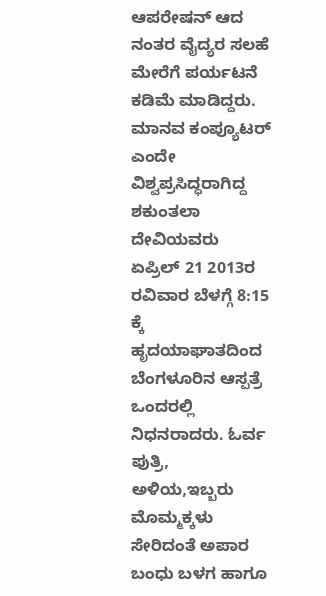ಆಪರೇಷನ್ ಆದ ನಂತರ ವೈದ್ಯರ ಸಲಹೆ ಮೇರೆಗೆ ಪರ್ಯಟನೆ ಕಡಿಮೆ ಮಾಡಿದ್ದರು. ಮಾನವ ಕಂಪ್ಯೂಟರ್ ಎಂದೇ ವಿಶ್ವಪ್ರಸಿದ್ಧರಾಗಿದ್ದ ಶಕುಂತಲಾ ದೇವಿಯವರು ಏಪ್ರಿಲ್ 21 2013ರ ರವಿವಾರ ಬೆಳಗ್ಗೆ 8:15 ಕ್ಕೆ ಹೃದಯಾಘಾತದಿಂದ ಬೆಂಗಳೂರಿನ ಆಸ್ಪತ್ರೆ ಒಂದರಲ್ಲಿ ನಿಧನರಾದರು. ಓರ್ವ ಪುತ್ರಿ, ಅಳಿಯ,ಇಬ್ಬರು ಮೊಮ್ಮಕ್ಕಳು ಸೇರಿದಂತೆ ಅಪಾರ ಬಂಧು ಬಳಗ ಹಾಗೂ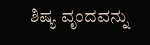ಶಿಷ್ಯ ವೃಂದವನ್ನು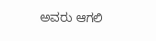ಅವರು ಆಗಲಿ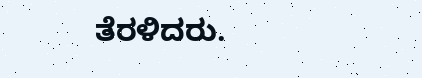ತೆರಳಿದರು.